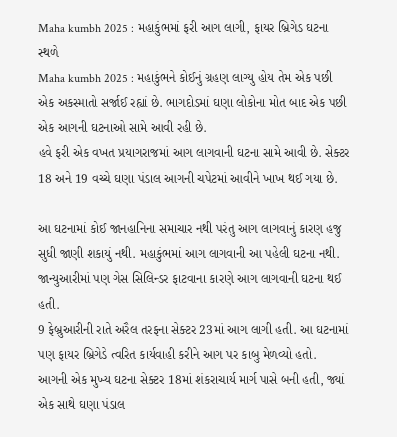Maha kumbh 2025 : મહાકુંભમાં ફરી આગ લાગી, ફાયર બ્રિગેડ ઘટના સ્થળે
Maha kumbh 2025 : મહાકુંભને કોઈનું ગ્રહણ લાગ્યુ હોય તેમ એક પછી એક અકસ્માતો સર્જાઈ રહ્યાં છે. ભાગદોડમાં ઘણા લોકોના મોત બાદ એક પછી એક આગની ઘટનાઓ સામે આવી રહી છે.
હવે ફરી એક વખત પ્રયાગરાજમાં આગ લાગવાની ઘટના સામે આવી છે. સેક્ટર 18 અને 19 વચ્ચે ઘણા પંડાલ આગની ચપેટમાં આવીને ખાખ થઈ ગયા છે.

આ ઘટનામાં કોઈ જાનહાનિના સમાચાર નથી પરંતુ આગ લાગવાનું કારણ હજુ સુધી જાણી શકાયું નથી. મહાકુંભમાં આગ લાગવાની આ પહેલી ઘટના નથી. જાન્યુઆરીમાં પણ ગેસ સિલિન્ડર ફાટવાના કારણે આગ લાગવાની ઘટના થઈ હતી.
9 ફેબ્રુઆરીની રાતે અરૈલ તરફના સેક્ટર 23માં આગ લાગી હતી. આ ઘટનામાં પણ ફાયર બ્રિગેડે ત્વરિત કાર્યવાહી કરીને આગ પર કાબુ મેળવ્યો હતો.
આગની એક મુખ્ય ઘટના સેક્ટર 18માં શંકરાચાર્ય માર્ગ પાસે બની હતી, જ્યાં એક સાથે ઘણા પંડાલ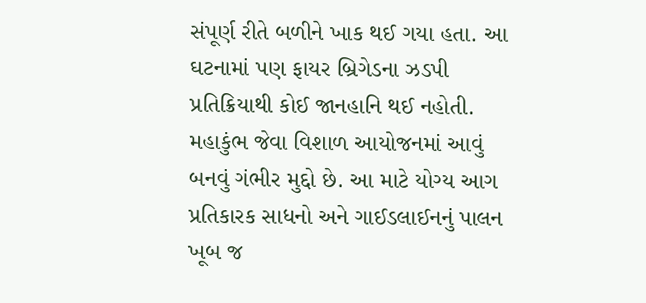સંપૂર્ણ રીતે બળીને ખાક થઈ ગયા હતા. આ ઘટનામાં પણ ફાયર બ્રિગેડના ઝડપી પ્રતિક્રિયાથી કોઈ જાનહાનિ થઈ નહોતી.
મહાકુંભ જેવા વિશાળ આયોજનમાં આવું બનવું ગંભીર મુદ્દો છે. આ માટે યોગ્ય આગ પ્રતિકારક સાધનો અને ગાઈડલાઈનનું પાલન ખૂબ જ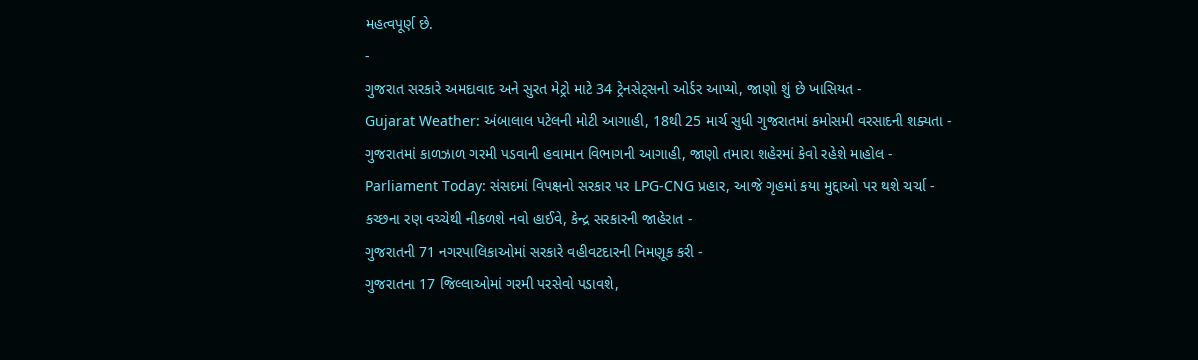મહત્વપૂર્ણ છે.
-
ગુજરાત સરકારે અમદાવાદ અને સુરત મેટ્રો માટે 34 ટ્રેનસેટ્સનો ઓર્ડર આપ્યો, જાણો શું છે ખાસિયત -
Gujarat Weather: અંબાલાલ પટેલની મોટી આગાહી, 18થી 25 માર્ચ સુધી ગુજરાતમાં કમોસમી વરસાદની શક્યતા -
ગુજરાતમાં કાળઝાળ ગરમી પડવાની હવામાન વિભાગની આગાહી, જાણો તમારા શહેરમાં કેવો રહેશે માહોલ -
Parliament Today: સંસદમાં વિપક્ષનો સરકાર પર LPG-CNG પ્રહાર, આજે ગૃહમાં કયા મુદ્દાઓ પર થશે ચર્ચા -
કચ્છના રણ વચ્ચેથી નીકળશે નવો હાઈવે, કેન્દ્ર સરકારની જાહેરાત -
ગુજરાતની 71 નગરપાલિકાઓમાં સરકારે વહીવટદારની નિમણૂક કરી -
ગુજરાતના 17 જિલ્લાઓમાં ગરમી પરસેવો પડાવશે,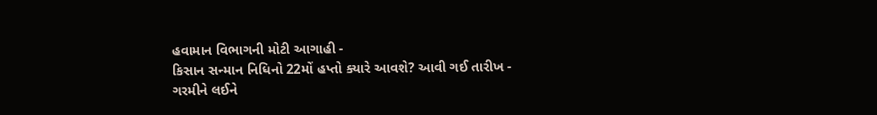હવામાન વિભાગની મોટી આગાહી -
કિસાન સન્માન નિધિનો 22મોં હપ્તો ક્યારે આવશે? આવી ગઈ તારીખ -
ગરમીને લઈને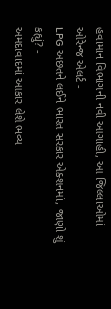હવામાન વિભાગની નવી આગાહી, આ જિલ્લાઓમાં ઓરેન્જ એલર્ટ -
LPG અછતને લઈને ભારત સરકાર એક્શનમાં, જાણો શું કહ્યું? -
અમદાવાદમાં આકાર લેશે ભવ્ય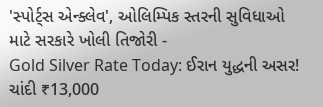'સ્પોર્ટ્સ એન્ક્લેવ', ઓલિમ્પિક સ્તરની સુવિધાઓ માટે સરકારે ખોલી તિજોરી -
Gold Silver Rate Today: ઈરાન યુદ્ધની અસર! ચાંદી ₹13,000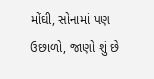મોંઘી, સોનામાં પણ ઉછાળો, જાણો શું છે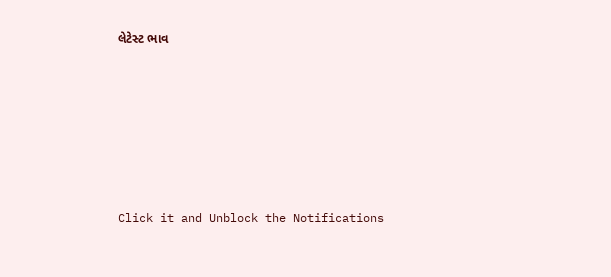લેટેસ્ટ ભાવ







Click it and Unblock the Notifications